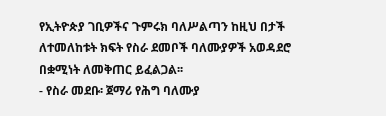የኢትዮጵያ ገቢዎችና ጉምሩክ ባለሥልጣን ከዚህ በታች ለተመለከቱት ክፍት የስራ ደመቦች ባለሙያዎች አወዳደሮ በቋሚነት ለመቅጠር ይፈልጋል፡፡
- የስራ መደቡ፡ ጀማሪ የሕግ ባለሙያ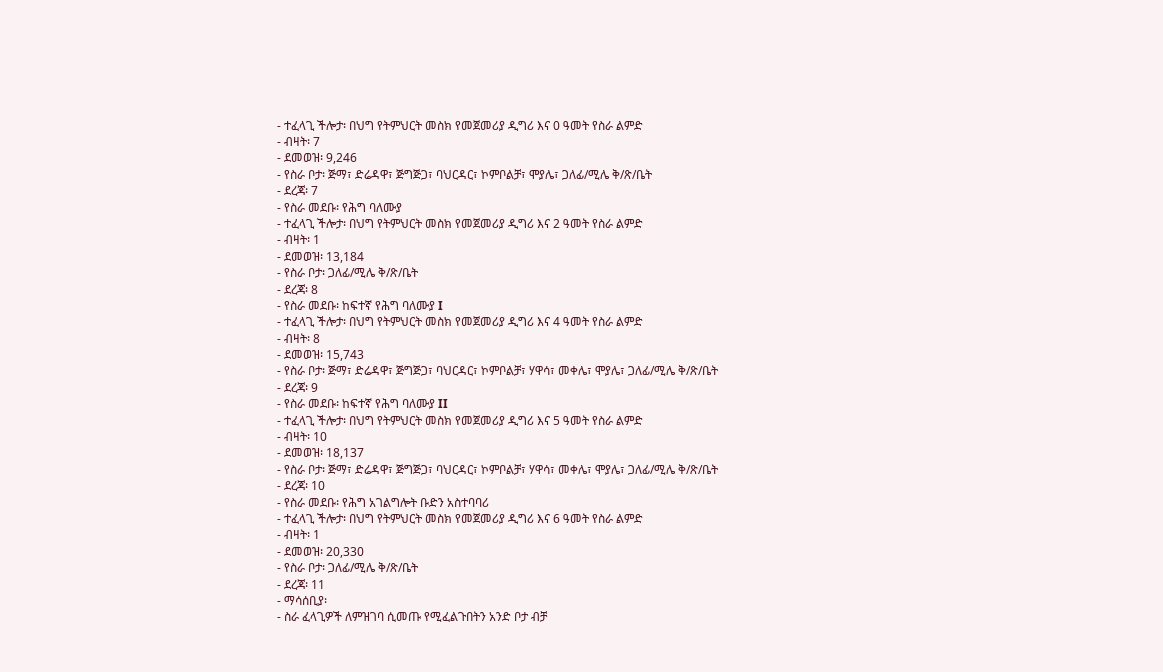- ተፈላጊ ችሎታ፡ በህግ የትምህርት መስክ የመጀመሪያ ዲግሪ እና 0 ዓመት የስራ ልምድ
- ብዛት፡ 7
- ደመወዝ፡ 9,246
- የስራ ቦታ፡ ጅማ፣ ድሬዳዋ፣ ጅግጅጋ፣ ባህርዳር፣ ኮምቦልቻ፣ ሞያሌ፣ ጋለፊ/ሚሌ ቅ/ጽ/ቤት
- ደረጃ፡ 7
- የስራ መደቡ፡ የሕግ ባለሙያ
- ተፈላጊ ችሎታ፡ በህግ የትምህርት መስክ የመጀመሪያ ዲግሪ እና 2 ዓመት የስራ ልምድ
- ብዛት፡ 1
- ደመወዝ፡ 13,184
- የስራ ቦታ፡ ጋለፊ/ሚሌ ቅ/ጽ/ቤት
- ደረጃ፡ 8
- የስራ መደቡ፡ ከፍተኛ የሕግ ባለሙያ I
- ተፈላጊ ችሎታ፡ በህግ የትምህርት መስክ የመጀመሪያ ዲግሪ እና 4 ዓመት የስራ ልምድ
- ብዛት፡ 8
- ደመወዝ፡ 15,743
- የስራ ቦታ፡ ጅማ፣ ድሬዳዋ፣ ጅግጅጋ፣ ባህርዳር፣ ኮምቦልቻ፣ ሃዋሳ፣ መቀሌ፣ ሞያሌ፣ ጋለፊ/ሚሌ ቅ/ጽ/ቤት
- ደረጃ፡ 9
- የስራ መደቡ፡ ከፍተኛ የሕግ ባለሙያ II
- ተፈላጊ ችሎታ፡ በህግ የትምህርት መስክ የመጀመሪያ ዲግሪ እና 5 ዓመት የስራ ልምድ
- ብዛት፡ 10
- ደመወዝ፡ 18,137
- የስራ ቦታ፡ ጅማ፣ ድሬዳዋ፣ ጅግጅጋ፣ ባህርዳር፣ ኮምቦልቻ፣ ሃዋሳ፣ መቀሌ፣ ሞያሌ፣ ጋለፊ/ሚሌ ቅ/ጽ/ቤት
- ደረጃ፡ 10
- የስራ መደቡ፡ የሕግ አገልግሎት ቡድን አስተባባሪ
- ተፈላጊ ችሎታ፡ በህግ የትምህርት መስክ የመጀመሪያ ዲግሪ እና 6 ዓመት የስራ ልምድ
- ብዛት፡ 1
- ደመወዝ፡ 20,330
- የስራ ቦታ፡ ጋለፊ/ሚሌ ቅ/ጽ/ቤት
- ደረጃ፡ 11
- ማሳሰቢያ፡
- ስራ ፈላጊዎች ለምዝገባ ሲመጡ የሚፈልጉበትን አንድ ቦታ ብቻ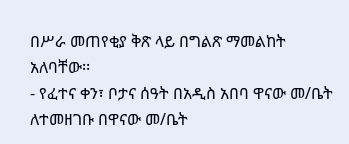በሥራ መጠየቂያ ቅጽ ላይ በግልጽ ማመልከት አለባቸው፡፡
- የፈተና ቀን፣ ቦታና ሰዓት በአዲስ አበባ ዋናው መ/ቤት ለተመዘገቡ በዋናው መ/ቤት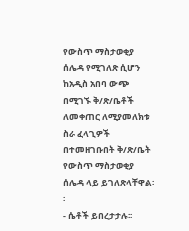የውስጥ ማስታወቂያ ሰሌዳ የሚገለጽ ሲሆን ከአዲስ አበባ ውጭ በሚገኙ ቅ/ጽ/ቤቶች ለመቀጠር ለሚያመለክቱ ስራ ፈላጊዎች በተመዘገቡበት ቅ/ጽ/ቤት የውስጥ ማስታወቂያ ሰሌዳ ላይ ይገለጽላቸዋል፡፡
- ሴቶች ይበረታታሉ፡፡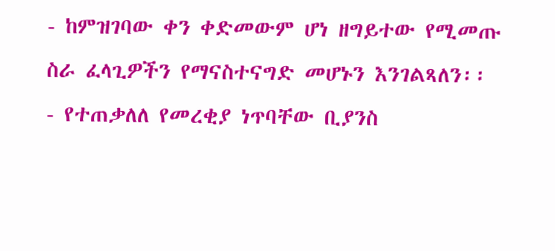- ከምዝገባው ቀን ቀድመውም ሆነ ዘግይተው የሚመጡ ስራ ፈላጊዎችን የማናስተናግድ መሆኑን እንገልጻለን፡፡
- የተጠቃለለ የመረቂያ ነጥባቸው ቢያንስ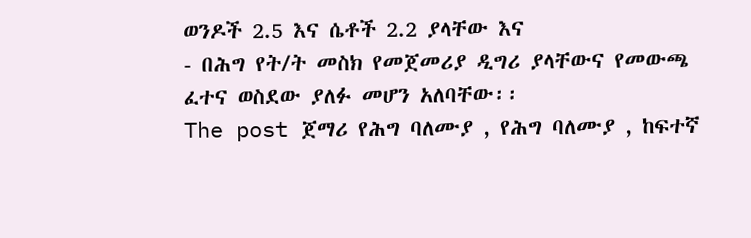ወንዶች 2.5 እና ሴቶች 2.2 ያላቸው እና
- በሕግ የት/ት መስክ የመጀመሪያ ዲግሪ ያላቸውና የመውጫ ፈተና ወስደው ያለፉ መሆን አለባቸው፡፡
The post ጀማሪ የሕግ ባለሙያ , የሕግ ባለሙያ , ከፍተኛ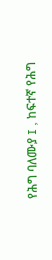የሕግ ባለሙያ I , ከፍተኛ የሕግ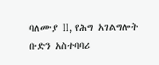ባለሙያ II, የሕግ አገልግሎት ቡድን አስተባባሪ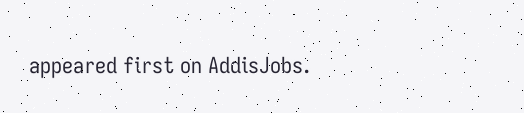appeared first on AddisJobs.